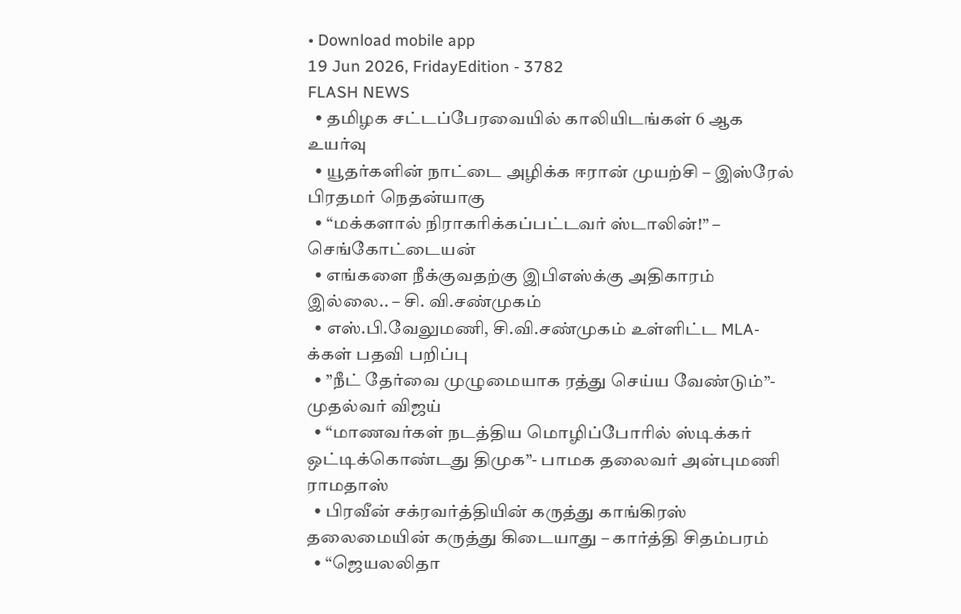• Download mobile app
19 Jun 2026, FridayEdition - 3782
FLASH NEWS
  • தமிழக சட்டப்பேரவையில் காலியிடங்கள் 6 ஆக உயர்வு
  • யூதர்களின் நாட்டை அழிக்க ஈரான் முயற்சி – இஸ்ரேல் பிரதமர் நெதன்யாகு
  • “மக்களால் நிராகரிக்கப்பட்டவர் ஸ்டாலின்!” – செங்கோட்டையன்
  • எங்களை நீக்குவதற்கு இபிஎஸ்க்கு அதிகாரம் இல்லை.. – சி. வி.சண்முகம்
  • எஸ்.பி.வேலுமணி, சி.வி.சண்முகம் உள்ளிட்ட MLA-க்கள் பதவி பறிப்பு
  • ”நீட் தேர்வை முழுமையாக ரத்து செய்ய வேண்டும்”- முதல்வர் விஜய்
  • “மாணவர்கள் நடத்திய மொழிப்போரில் ஸ்டிக்கர் ஒட்டிக்கொண்டது திமுக”- பாமக தலைவர் அன்புமணி ராமதாஸ்
  • பிரவீன் சக்ரவர்த்தியின் கருத்து காங்கிரஸ் தலைமையின் கருத்து கிடையாது – கார்த்தி சிதம்பரம்
  • “ஜெயலலிதா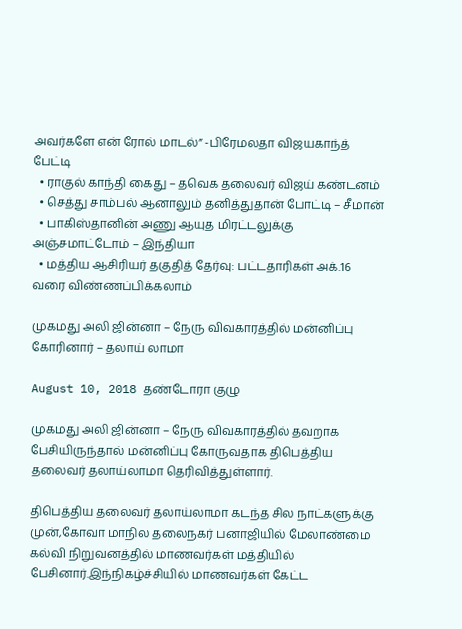அவர்களே என் ரோல் மாடல்” -பிரேமலதா விஜயகாந்த் பேட்டி
  • ராகுல் காந்தி கைது – தவெக தலைவர் விஜய் கண்டனம்
  • செத்து சாம்பல் ஆனாலும் தனித்துதான் போட்டி – சீமான்
  • பாகிஸ்தானின் அணு ஆயுத மிரட்டலுக்கு அஞ்சமாட்டோம் – இந்தியா
  • மத்திய ஆசிரியர் தகுதித் தேர்வு: பட்டதாரிகள் அக்.16 வரை விண்ணப்பிக்கலாம்

முகமது அலி ஜின்னா – நேரு விவகாரத்தில் மன்னிப்பு கோரினார் – தலாய் லாமா

August 10, 2018 தண்டோரா குழு

முகமது அலி ஜின்னா – நேரு விவகாரத்தில் தவறாக பேசியிருந்தால் மன்னிப்பு கோருவதாக திபெத்திய தலைவர் தலாய்லாமா தெரிவித்துள்ளார்.

திபெத்திய தலைவர் தலாய்லாமா கடந்த சில நாட்களுக்கு முன்,கோவா மாநில தலைநகர் பனாஜியில் மேலாண்மை கல்வி நிறுவனத்தில் மாணவர்கள் மத்தியில் பேசினார்.இந்நிகழ்ச்சியில் மாணவர்கள் கேட்ட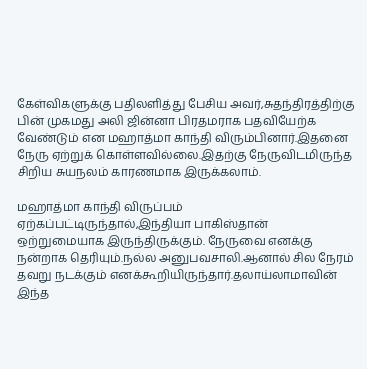கேள்விகளுக்கு பதிலளித்து பேசிய அவர்,சுதந்திரத்திற்கு பின் முகமது அலி ஜின்னா பிரதமராக பதவியேற்க வேண்டும் என மஹாத்மா காந்தி விரும்பினார்.இதனை நேரு ஏற்றுக் கொள்ளவில்லை.இதற்கு நேருவிடமிருந்த சிறிய சுயநலம் காரணமாக இருக்கலாம்.

மஹாத்மா காந்தி விருப்பம் ஏற்கப்பட்டிருந்தால்,இந்தியா பாகிஸ்தான் ஒற்றுமையாக இருந்திருக்கும். நேருவை எனக்கு நன்றாக தெரியும்.நல்ல அனுபவசாலி.ஆனால் சில நேரம் தவறு நடக்கும் எனக்கூறியிருந்தார்.தலாய்லாமாவின் இந்த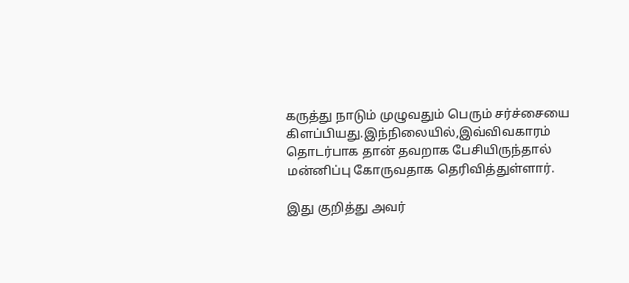கருத்து நாடும் முழுவதும் பெரும் சர்ச்சையை கிளப்பியது.இந்நிலையில்,இவ்விவகாரம் தொடர்பாக தான் தவறாக பேசியிருந்தால் மன்னிப்பு கோருவதாக தெரிவித்துள்ளார்.

இது குறித்து அவர்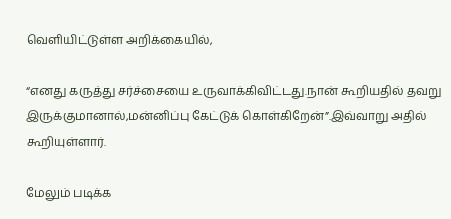வெளியிட்டுள்ள அறிக்கையில்,

“எனது கருத்து சர்ச்சையை உருவாக்கிவிட்டது.நான் கூறியதில் தவறு இருக்குமானால்,மன்னிப்பு கேட்டுக் கொள்கிறேன்”.இவ்வாறு அதில் கூறியுள்ளார்.

மேலும் படிக்க